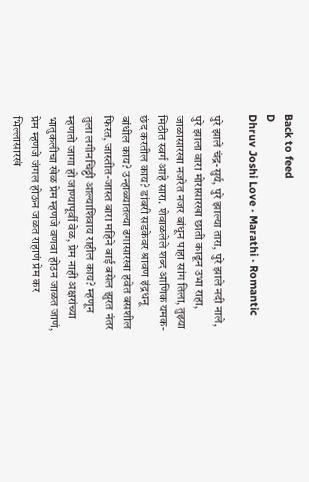Back to feed
D
Dhruv Joshi Love · Marathi · Romantic

पुरे झाले चंद्र-सुर्य, पुरे झाल्या तारा, पुरे झाले नदी नाले, पुरे झाला वारा मोरासारखा छाती काढून उभा राहा, जाळासारखा नजरेत नजर बांधून पाहा सांग तिला, तुझ्या मिठीत स्वर्ग आहे सारा. शेवाळलेले शब्द आणिक यमक-छंद करतील काय? डांबरी सडकेवर श्रावण इंद्रधनू बांधील काय? उन्हाळ्यातल्या ढगासारखा हवेत बसशील फिरत, जास्तीत-जास्त बारा महिने बाई बसेल झुरत नंतर तुला लगीनचिठ्ठी आल्याशिवाय राहील काय? म्हणून म्हणतो जागा हो जाण्यापूर्वी वेळ, प्रेम नाही अक्षरांच्या भातुकलीचा खेळ प्रेम म्हणजे वणवा होउन जाळत जाणं, प्रेम म्हणजे जंगल होऊन जळत राहाणं प्रेम कर भिल्लासारखं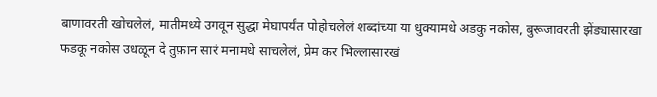बाणावरती खोचलेलं, मातीमध्ये उगवून सुद्धा मेघापर्यंत पोहोचलेलं शब्दांच्या या धुक्यामधे अडकु नकोस, बुरूजावरती झेंड्यासारखा फडकू नकोस उधळून दे तुफ़ान सारं मनामधे साचलेलं, प्रेम कर भिल्लासारखं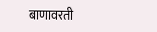बाणावरती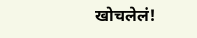खोचलेलं!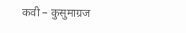कवी – कुसुमाग्रज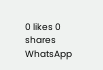0 likes 0 shares
WhatsApp